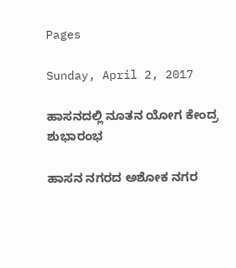Pages

Sunday, April 2, 2017

ಹಾಸನದಲ್ಲಿ ನೂತನ ಯೋಗ ಕೇಂದ್ರ ಶುಭಾರಂಭ

ಹಾಸನ ನಗರದ ಅಶೋಕ ನಗರ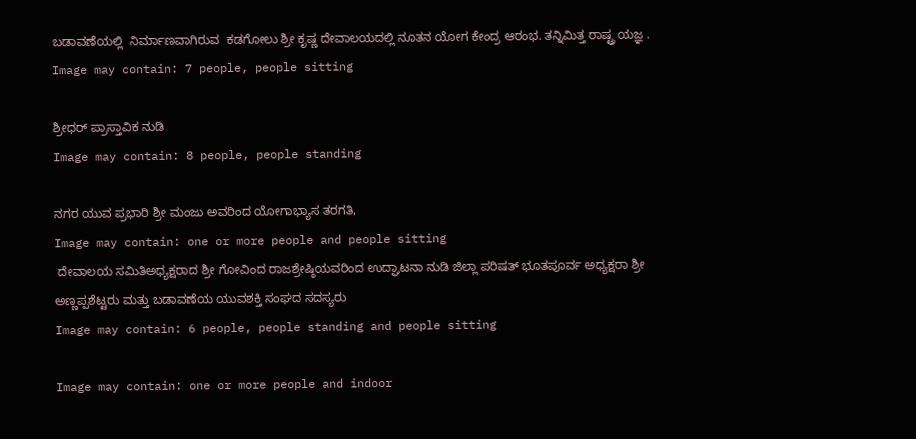ಬಡಾವಣೆಯಲ್ಲಿ  ನಿರ್ಮಾಣವಾಗಿರುವ  ಕಡಗೋಲು ಶ್ರೀ ಕೃಷ್ಣ ದೇವಾಲಯದಲ್ಲಿ ನೂತನ ಯೋಗ ಕೇಂದ್ರ ಆರಂಭ. ತನ್ನಿಮಿತ್ತ ರಾಷ್ಟ್ರ ಯಜ್ಞ .
Image may contain: 7 people, people sitting

ಶ್ರೀಧರ್ ಪ್ರಾಸ್ತಾವಿಕ ನುಡಿ
Image may contain: 8 people, people standing

ನಗರ ಯುವ ಪ್ರಭಾರಿ ಶ್ರೀ ಮಂಜು ಅವರಿಂದ ಯೋಗಾಭ್ಯಾಸ ತರಗತಿ,
Image may contain: one or more people and people sitting
 ದೇವಾಲಯ ಸಮಿತಿಅಧ್ಯಕ್ಷರಾದ ಶ್ರೀ ಗೋವಿಂದ ರಾಜಶ್ರೇಷ್ಠಿಯವರಿಂದ ಉದ್ಘಾಟನಾ ನುಡಿ ಜಿಲ್ಲಾ ಪರಿಷತ್ ಭೂತಪೂರ್ವ ಅಧ್ಯಕ್ಷರಾ ಶ್ರೀ ಅಣ್ಣಪ್ಪಶೆಟ್ಟರು ಮತ್ತು ಬಡಾವಣೆಯ ಯುವಶಕ್ತಿ ಸಂಘದ ಸದಸ್ಯರು
Image may contain: 6 people, people standing and people sitting

Image may contain: one or more people and indoor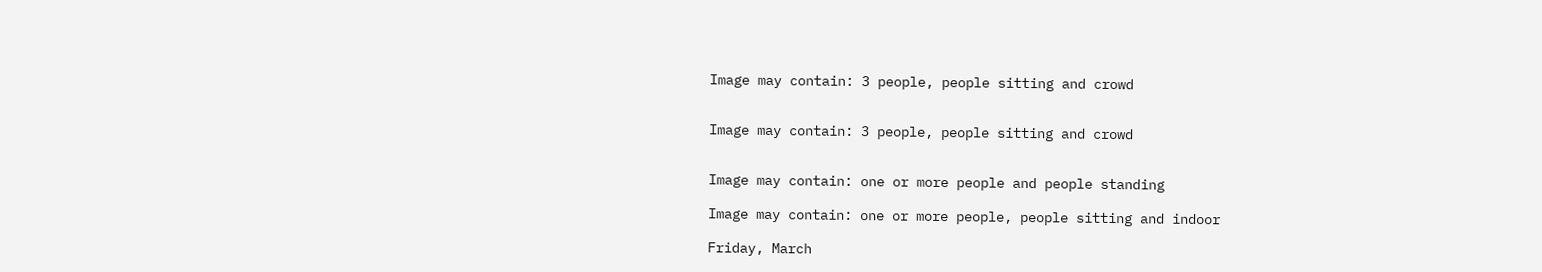Image may contain: 3 people, people sitting and crowd


Image may contain: 3 people, people sitting and crowd


Image may contain: one or more people and people standing

Image may contain: one or more people, people sitting and indoor

Friday, March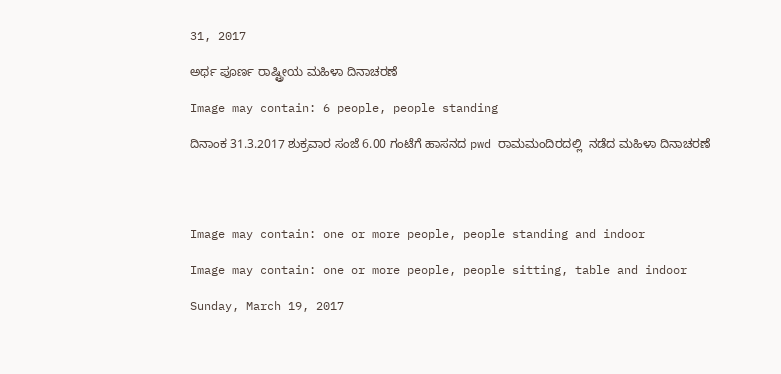31, 2017

ಅರ್ಥ ಪೂರ್ಣ ರಾಷ್ಟ್ರೀಯ ಮಹಿಳಾ ದಿನಾಚರಣೆ

Image may contain: 6 people, people standing

ದಿನಾಂಕ 31.3.2017 ಶುಕ್ರವಾರ ಸಂಜೆ 6.00 ಗಂಟೆಗೆ ಹಾಸನದ pwd ರಾಮಮಂದಿರದಲ್ಲಿ  ನಡೆದ ಮಹಿಳಾ ದಿನಾಚರಣೆ




Image may contain: one or more people, people standing and indoor

Image may contain: one or more people, people sitting, table and indoor

Sunday, March 19, 2017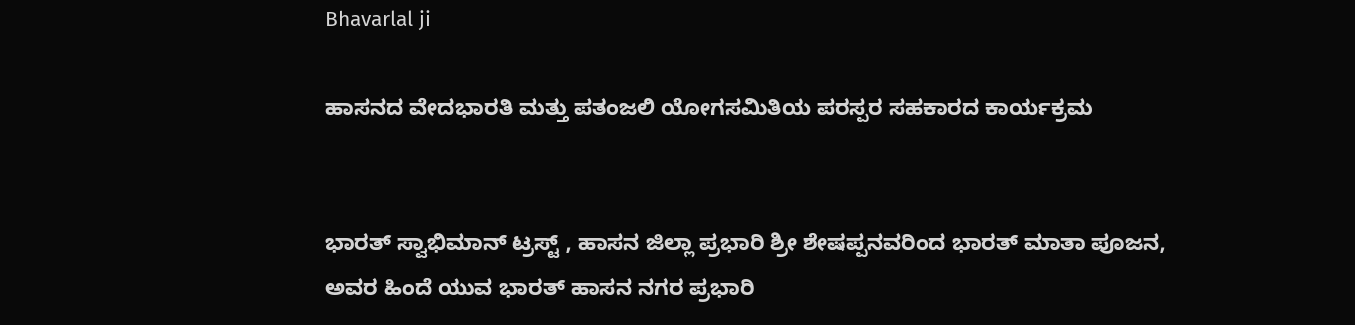Bhavarlal ji

ಹಾಸನದ ವೇದಭಾರತಿ ಮತ್ತು ಪತಂಜಲಿ ಯೋಗಸಮಿತಿಯ ಪರಸ್ಪರ ಸಹಕಾರದ ಕಾರ್ಯಕ್ರಮ


ಭಾರತ್ ಸ್ವಾಭಿಮಾನ್ ಟ್ರಸ್ಟ್ , ಹಾಸನ ಜಿಲ್ಲಾ ಪ್ರಭಾರಿ ಶ್ರೀ ಶೇಷಪ್ಪನವರಿಂದ ಭಾರತ್ ಮಾತಾ ಪೂಜನ,
ಅವರ ಹಿಂದೆ ಯುವ ಭಾರತ್ ಹಾಸನ ನಗರ ಪ್ರಭಾರಿ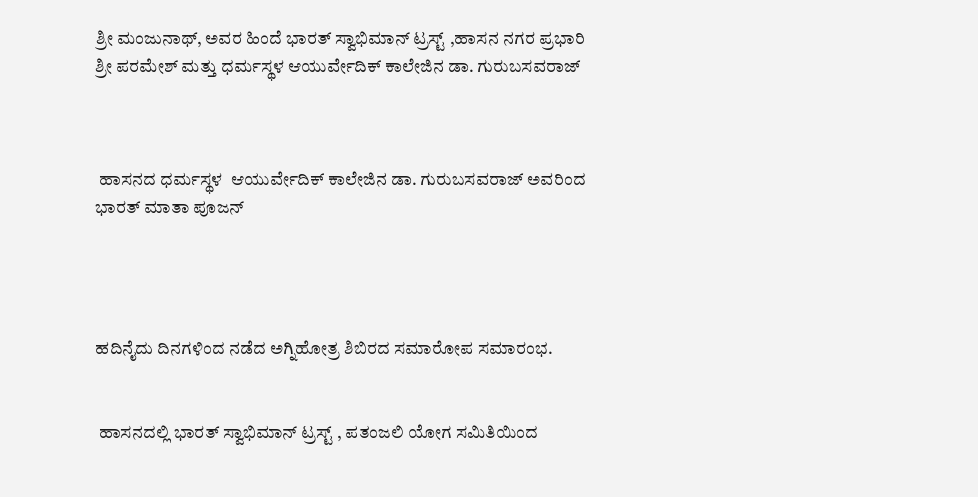ಶ್ರೀ ಮಂಜುನಾಥ್, ಅವರ ಹಿಂದೆ ಭಾರತ್ ಸ್ವಾಭಿಮಾನ್ ಟ್ರಸ್ಟ್ ,ಹಾಸನ ನಗರ ಪ್ರಭಾರಿ ಶ್ರೀ ಪರಮೇಶ್ ಮತ್ತು ಧರ್ಮಸ್ಥಳ ಆಯುರ್ವೇದಿಕ್ ಕಾಲೇಜಿನ ಡಾ. ಗುರುಬಸವರಾಜ್



 ಹಾಸನದ ಧರ್ಮಸ್ಥಳ  ಆಯುರ್ವೇದಿಕ್ ಕಾಲೇಜಿನ ಡಾ. ಗುರುಬಸವರಾಜ್ ಅವರಿಂದ ಭಾರತ್ ಮಾತಾ ಪೂಜನ್




ಹದಿನೈದು ದಿನಗಳಿಂದ ನಡೆದ ಅಗ್ನಿಹೋತ್ರ ಶಿಬಿರದ ಸಮಾರೋಪ ಸಮಾರಂಭ.


 ಹಾಸನದಲ್ಲಿ ಭಾರತ್ ಸ್ವಾಭಿಮಾನ್ ಟ್ರಸ್ಟ್ , ಪತಂಜಲಿ ಯೋಗ ಸಮಿತಿಯಿಂದ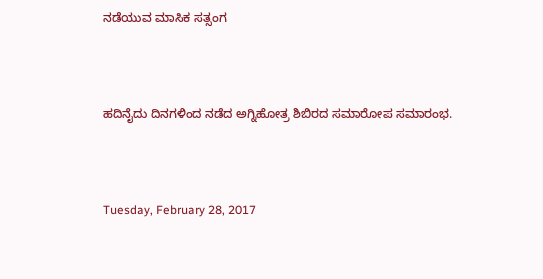ನಡೆಯುವ ಮಾಸಿಕ ಸತ್ಸಂಗ



ಹದಿನೈದು ದಿನಗಳಿಂದ ನಡೆದ ಅಗ್ನಿಹೋತ್ರ ಶಿಬಿರದ ಸಮಾರೋಪ ಸಮಾರಂಭ.



Tuesday, February 28, 2017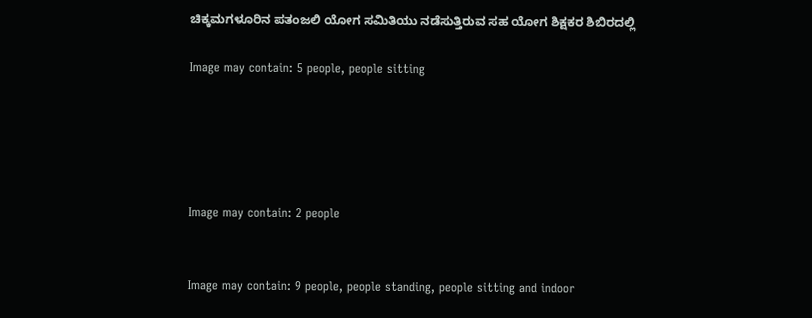ಚಿಕ್ಕಮಗಳೂರಿನ ಪತಂಜಲಿ ಯೋಗ ಸಮಿತಿಯು ನಡೆಸುತ್ತಿರುವ ಸಹ ಯೋಗ ಶಿಕ್ಷಕರ ಶಿಬಿರದಲ್ಲಿ

Image may contain: 5 people, people sitting





Image may contain: 2 people


Image may contain: 9 people, people standing, people sitting and indoor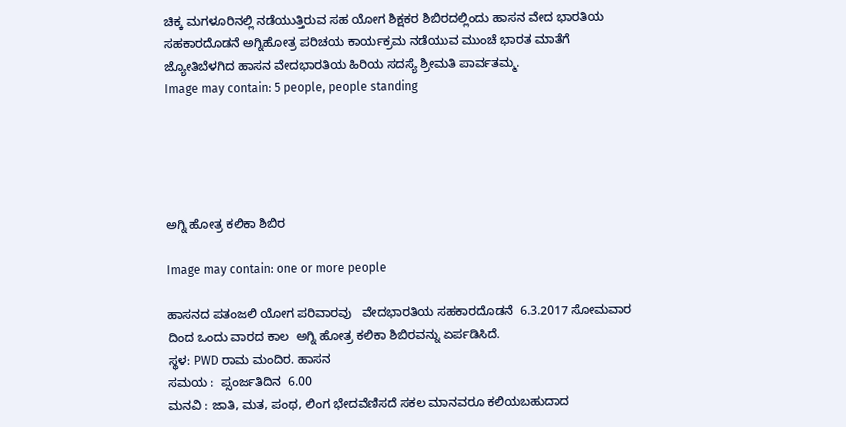ಚಿಕ್ಕ ಮಗಳೂರಿನಲ್ಲಿ ನಡೆಯುತ್ತಿರುವ ಸಹ ಯೋಗ ಶಿಕ್ಷಕರ ಶಿಬಿರದಲ್ಲಿಂದು ಹಾಸನ ವೇದ ಭಾರತಿಯ ಸಹಕಾರದೊಡನೆ ಅಗ್ನಿಹೋತ್ರ ಪರಿಚಯ ಕಾರ್ಯಕ್ರಮ ನಡೆಯುವ ಮುಂಚೆ ಭಾರತ ಮಾತೆಗೆ ಜ್ಯೋತಿಬೆಳಗಿದ ಹಾಸನ ವೇದಭಾರತಿಯ ಹಿರಿಯ ಸದಸ್ಯೆ ಶ್ರೀಮತಿ ಪಾರ್ವತಮ್ಮ.
Image may contain: 5 people, people standing





ಅಗ್ನಿ ಹೋತ್ರ ಕಲಿಕಾ ಶಿಬಿರ

Image may contain: one or more people

ಹಾಸನದ ಪತಂಜಲಿ ಯೋಗ ಪರಿವಾರವು   ವೇದಭಾರತಿಯ ಸಹಕಾರದೊಡನೆ  6.3.2017 ಸೋಮವಾರ ದಿಂದ ಒಂದು ವಾರದ ಕಾಲ  ಅಗ್ನಿ ಹೋತ್ರ ಕಲಿಕಾ ಶಿಬಿರವನ್ನು ಏರ್ಪಡಿಸಿದೆ.
ಸ್ಥಳ: PWD ರಾಮ ಮಂದಿರ. ಹಾಸನ
ಸಮಯ :  ಪ್ಸಂರ್ಜತಿದಿನ  6.00
ಮನವಿ : ಜಾತಿ, ಮತ, ಪಂಥ, ಲಿಂಗ ಭೇದವೆಣಿಸದೆ ಸಕಲ ಮಾನವರೂ ಕಲಿಯಬಹುದಾದ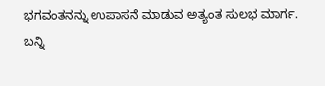ಭಗವಂತನನ್ನು ಉಪಾಸನೆ ಮಾಡುವ ಅತ್ಯಂತ ಸುಲಭ ಮಾರ್ಗ.
ಬನ್ನಿ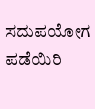ಸದುಪಯೋಗ ಪಡೆಯಿರಿ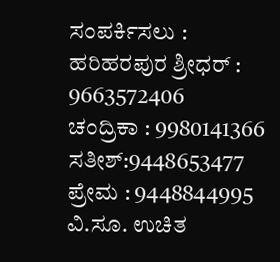ಸಂಪರ್ಕಿಸಲು :
ಹರಿಹರಪುರ ಶ್ರೀಧರ್ : 9663572406
ಚಂದ್ರಿಕಾ : 9980141366
ಸತೀಶ್:9448653477
ಪ್ರೇಮ : 9448844995
ವಿ.ಸೂ. ಉಚಿತ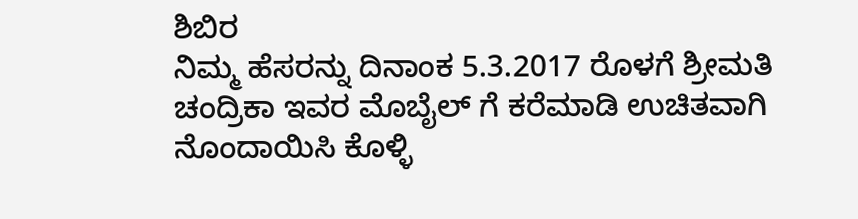ಶಿಬಿರ
ನಿಮ್ಮ ಹೆಸರನ್ನು ದಿನಾಂಕ 5.3.2017 ರೊಳಗೆ ಶ್ರೀಮತಿ ಚಂದ್ರಿಕಾ ಇವರ ಮೊಬೈಲ್ ಗೆ ಕರೆಮಾಡಿ ಉಚಿತವಾಗಿ ನೊಂದಾಯಿಸಿ ಕೊಳ್ಳಿ